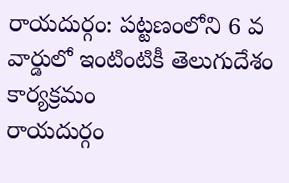రాయదుర్గం: పట్టణంలోని 6 వ వార్డులో ఇంటింటికీ తెలుగుదేశం కార్యక్రమం
రాయదుర్గం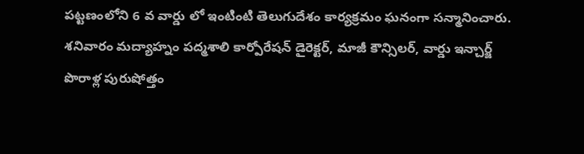పట్టణంలోని 6 వ వార్డు లో ఇంటింటి తెలుగుదేశం కార్యక్రమం ఘనంగా సన్మానించారు. శనివారం మద్యాహ్నం పద్మశాలి కార్పోరేషన్ డైరెక్టర్, మాజీ కౌన్సిలర్, వార్డు ఇన్చార్జ్ పొరాళ్ల పురుషోత్తం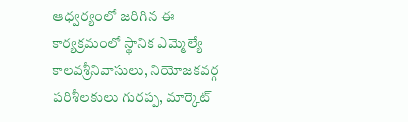ఆధ్వర్యంలో జరిగిన ఈ కార్యక్రమంలో స్థానిక ఎమ్మెల్యే కాలవశ్రీనివాసులు, నియోజకవర్గ పరిశీలకులు గురప్ప, మార్కెట్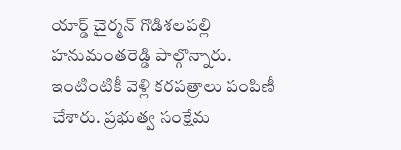యార్డ్ చైర్మన్ గొడిశలపల్లి హనుమంతరెడ్డి పాల్గొన్నారు. ఇంటింటికీ వెళ్లి కరపత్రాలు పంపిణీ చేశారు. ప్రభుత్వ సంక్షేమ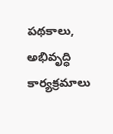పథకాలు, అభివృద్ధి కార్యక్రమాలు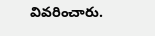వివరించారు.